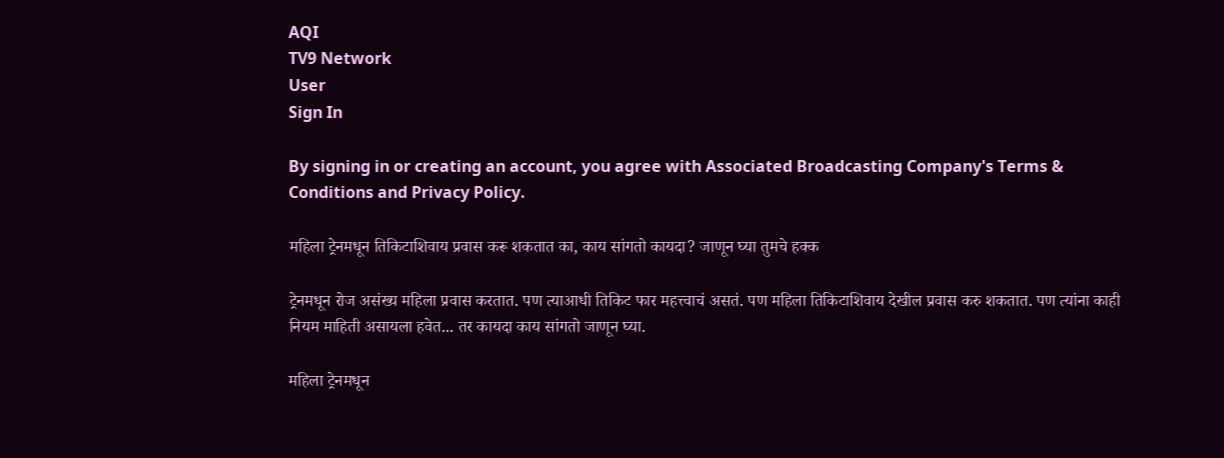AQI
TV9 Network
User
Sign In

By signing in or creating an account, you agree with Associated Broadcasting Company's Terms & Conditions and Privacy Policy.

महिला ट्रेनमधून तिकिटाशिवाय प्रवास करू शकतात का, काय सांगतो कायदा? जाणून घ्या तुमचे हक्क

ट्रेनमधून रोज असंख्य महिला प्रवास करतात. पण त्याआधी तिकिट फार महत्त्वाचं असतं. पण महिला तिकिटाशिवाय देखील प्रवास करु शकतात. पण त्यांना काही नियम माहिती असायला हवेत... तर कायदा काय सांगतो जाणून घ्या.

महिला ट्रेनमधून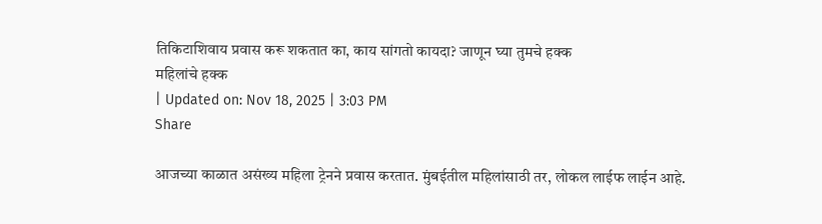तिकिटाशिवाय प्रवास करू शकतात का, काय सांगतो कायदा? जाणून घ्या तुमचे हक्क
महिलांचे हक्क
| Updated on: Nov 18, 2025 | 3:03 PM
Share

आजच्या काळात असंख्य महिला ट्रेनने प्रवास करतात. मुंबईतील महिलांसाठी तर, लोकल लाईफ लाईन आहे.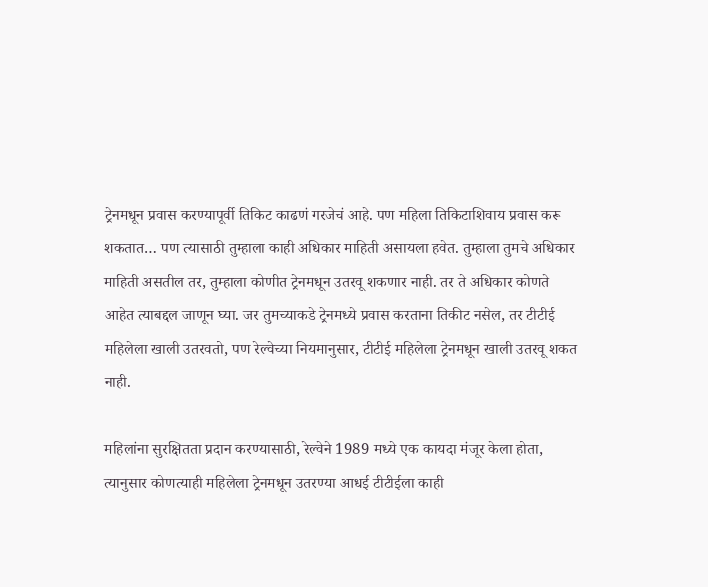ट्रेनमधून प्रवास करण्यापूर्वी तिकिट काढणं गरजेचं आहे. पण महिला तिकिटाशिवाय प्रवास करू शकतात… पण त्यासाठी तुम्हाला काही अधिकार माहिती असायला हवेत. तुम्हाला तुमचे अधिकार माहिती असतील तर, तुम्हाला कोणीत ट्रेनमधून उतरवू शकणार नाही. तर ते अधिकार कोणते आहेत त्याबद्दल जाणून घ्या. जर तुमच्याकडे ट्रेनमध्ये प्रवास करताना तिकीट नसेल, तर टीटीई महिलेला खाली उतरवतो, पण रेल्वेच्या नियमानुसार, टीटीई महिलेला ट्रेनमधून खाली उतरवू शकत नाही.

महिलांना सुरक्षितता प्रदान करण्यासाठी, रेल्वेने 1989 मध्ये एक कायदा मंजूर केला होता, त्यानुसार कोणत्याही महिलेला ट्रेनमधून उतरण्या आधई टीटीईला काही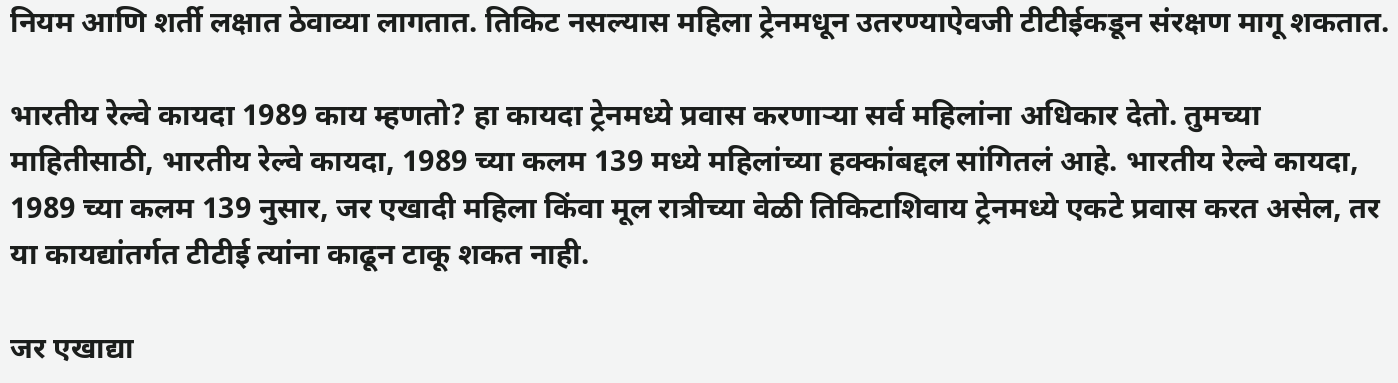नियम आणि शर्ती लक्षात ठेवाव्या लागतात. तिकिट नसल्यास महिला ट्रेनमधून उतरण्याऐवजी टीटीईकडून संरक्षण मागू शकतात.

भारतीय रेल्वे कायदा 1989 काय म्हणतो? हा कायदा ट्रेनमध्ये प्रवास करणाऱ्या सर्व महिलांना अधिकार देतो. तुमच्या माहितीसाठी, भारतीय रेल्वे कायदा, 1989 च्या कलम 139 मध्ये महिलांच्या हक्कांबद्दल सांगितलं आहे. भारतीय रेल्वे कायदा, 1989 च्या कलम 139 नुसार, जर एखादी महिला किंवा मूल रात्रीच्या वेळी तिकिटाशिवाय ट्रेनमध्ये एकटे प्रवास करत असेल, तर या कायद्यांतर्गत टीटीई त्यांना काढून टाकू शकत नाही.

जर एखाद्या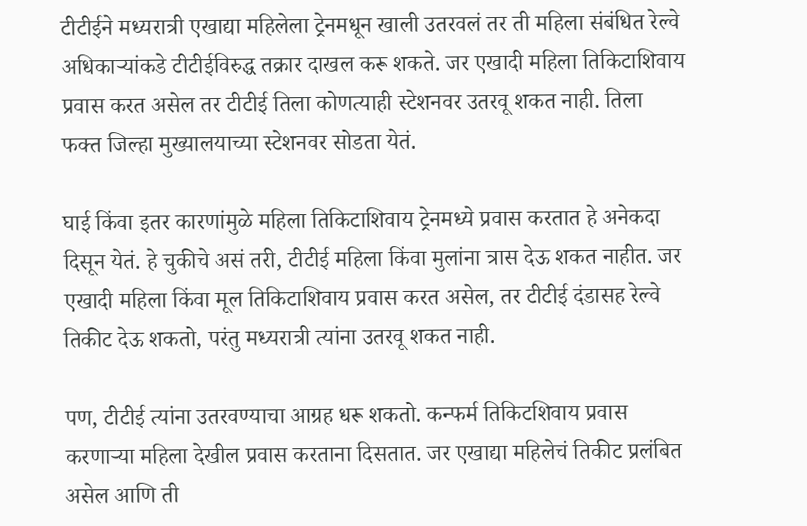टीटीईने मध्यरात्री एखाद्या महिलेला ट्रेनमधून खाली उतरवलं तर ती महिला संबंधित रेल्वे अधिकाऱ्यांकडे टीटीईविरुद्ध तक्रार दाखल करू शकते. जर एखादी महिला तिकिटाशिवाय प्रवास करत असेल तर टीटीई तिला कोणत्याही स्टेशनवर उतरवू शकत नाही. तिला फक्त जिल्हा मुख्यालयाच्या स्टेशनवर सोडता येतं.

घाई किंवा इतर कारणांमुळे महिला तिकिटाशिवाय ट्रेनमध्ये प्रवास करतात हे अनेकदा दिसून येतं. हे चुकीचे असं तरी, टीटीई महिला किंवा मुलांना त्रास देऊ शकत नाहीत. जर एखादी महिला किंवा मूल तिकिटाशिवाय प्रवास करत असेल, तर टीटीई दंडासह रेल्वे तिकीट देऊ शकतो, परंतु मध्यरात्री त्यांना उतरवू शकत नाही.

पण, टीटीई त्यांना उतरवण्याचा आग्रह धरू शकतो. कन्फर्म तिकिटशिवाय प्रवास करणाऱ्या महिला देखील प्रवास करताना दिसतात. जर एखाद्या महिलेचं तिकीट प्रलंबित असेल आणि ती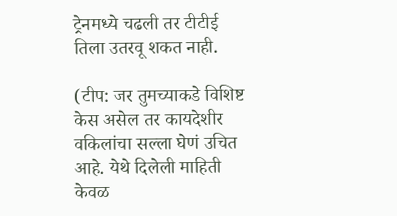ट्रेनमध्ये चढली तर टीटीई तिला उतरवू शकत नाही.

(टीप: जर तुमच्याकडे विशिष्ट केस असेल तर कायदेशीर वकिलांचा सल्ला घेणं उचित आहे. येथे दिलेली माहिती केवळ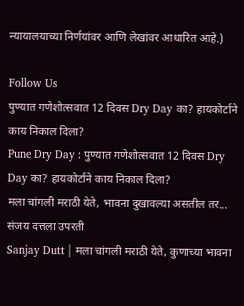न्यायालयाच्या निर्णयांवर आणि लेखांवर आधारित आहे.)

Follow Us
पुण्यात गणेशोत्सवात 12 दिवस Dry Day का? हायकोर्टाने काय निकाल दिला?
Pune Dry Day : पुण्यात गणेशोत्सवात 12 दिवस Dry Day का? हायकोर्टाने काय निकाल दिला?
मला चांगली मराठी येते, भावना दुखावल्या असतील तर... संजय दत्तला उपरती
Sanjay Dutt | मला चांगली मराठी येते, कुणाच्या भावना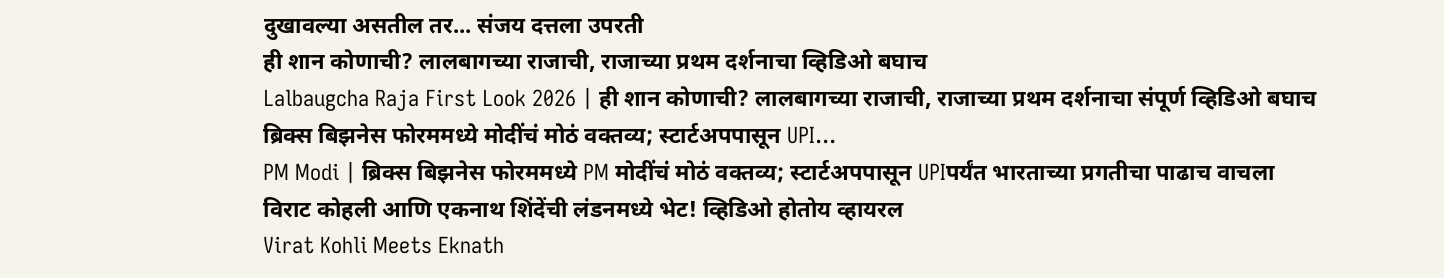दुखावल्या असतील तर... संजय दत्तला उपरती
ही शान कोणाची? लालबागच्या राजाची, राजाच्या प्रथम दर्शनाचा व्हिडिओ बघाच
Lalbaugcha Raja First Look 2026 | ही शान कोणाची? लालबागच्या राजाची, राजाच्या प्रथम दर्शनाचा संपूर्ण व्हिडिओ बघाच
ब्रिक्स बिझनेस फोरममध्ये मोदींचं मोठं वक्तव्य; स्टार्टअपपासून UPI...
PM Modi | ब्रिक्स बिझनेस फोरममध्ये PM मोदींचं मोठं वक्तव्य; स्टार्टअपपासून UPIपर्यंत भारताच्या प्रगतीचा पाढाच वाचला
विराट कोहली आणि एकनाथ शिंदेंची लंडनमध्ये भेट! व्हिडिओ होतोय व्हायरल
Virat Kohli Meets Eknath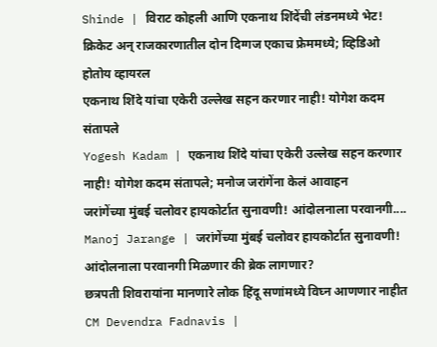Shinde | विराट कोहली आणि एकनाथ शिंदेंची लंडनमध्ये भेट! क्रिकेट अन् राजकारणातील दोन दिग्गज एकाच फ्रेममध्ये; व्हिडिओ होतोय व्हायरल
एकनाथ शिंदे यांचा एकेरी उल्लेख सहन करणार नाही! योगेश कदम संतापले
Yogesh Kadam | एकनाथ शिंदे यांचा एकेरी उल्लेख सहन करणार नाही! योगेश कदम संतापले; मनोज जरांगेंना केलं आवाहन
जरांगेंच्या मुंबई चलोवर हायकोर्टात सुनावणी! आंदोलनाला परवानगी....
Manoj Jarange | जरांगेंच्या मुंबई चलोवर हायकोर्टात सुनावणी! आंदोलनाला परवानगी मिळणार की ब्रेक लागणार?
छत्रपती शिवरायांना मानणारे लोक हिंदू सणांमध्ये विघ्न आणणार नाहीत
CM Devendra Fadnavis |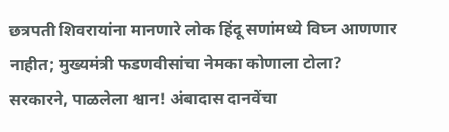छत्रपती शिवरायांना मानणारे लोक हिंदू सणांमध्ये विघ्न आणणार नाहीत; मुख्यमंत्री फडणवीसांचा नेमका कोणाला टोला?
सरकारने, पाळलेला श्वान! अंबादास दानवेंचा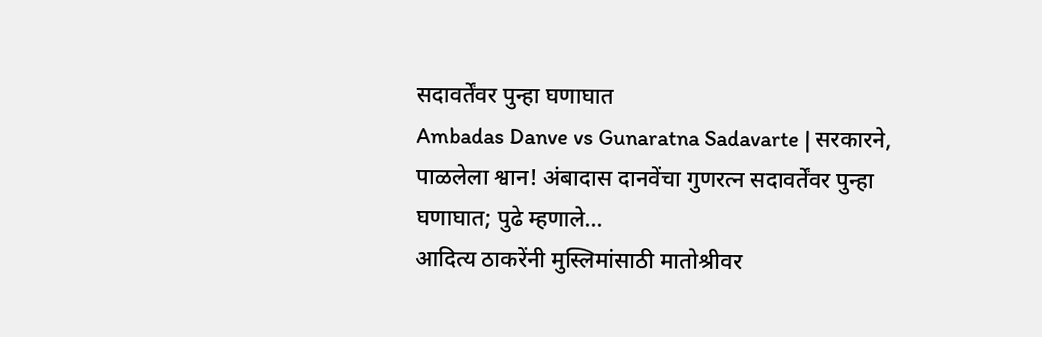सदावर्तेंवर पुन्हा घणाघात
Ambadas Danve vs Gunaratna Sadavarte | सरकारने, पाळलेला श्वान! अंबादास दानवेंचा गुणरत्न सदावर्तेंवर पुन्हा घणाघात; पुढे म्हणाले...
आदित्य ठाकरेंनी मुस्लिमांसाठी मातोश्रीवर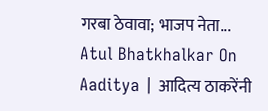गरबा ठेवावा; भाजप नेता...
Atul Bhatkhalkar On Aaditya | आदित्य ठाकरेंनी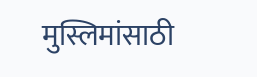मुस्लिमांसाठी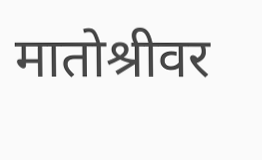मातोश्रीवर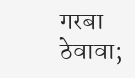गरबा ठेवावा;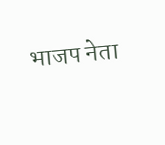भाजप नेता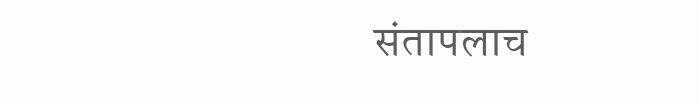संतापलाच